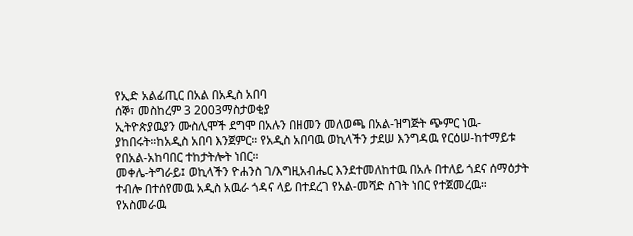የኢድ አልፊጢር በአል በአዲስ አበባ
ሰኞ፣ መስከረም 3 2003ማስታወቂያ
ኢትዮጵያዉያን ሙስሊሞች ደግሞ በአሉን በዘመን መለወጫ በአል-ዝግጅት ጭምር ነዉ-ያከበሩት።ከአዲስ አበባ እንጀምር። የአዲስ አበባዉ ወኪላችን ታደሠ እንግዳዉ የርዕሠ-ከተማይቱ የበአል-አከባበር ተከታትሎት ነበር።
መቀሌ-ትግራይ፤ ወኪላችን ዮሐንስ ገ/እግዚአብሔር እንደተመለከተዉ በአሉ በተለይ ጎደና ሰማዕታት ተብሎ በተሰየመዉ አዲስ አዉራ ጎዳና ላይ በተደረገ የአል-መሻድ ስገት ነበር የተጀመረዉ።
የአስመራዉ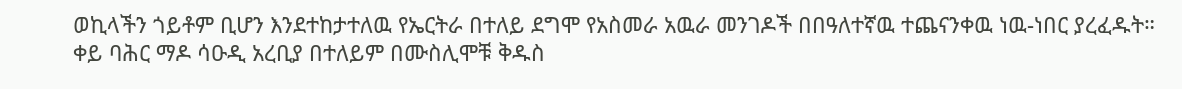ወኪላችን ጎይቶም ቢሆን እንደተከታተለዉ የኤርትራ በተለይ ደግሞ የአስመራ አዉራ መንገዶች በበዓለተኛዉ ተጨናንቀዉ ነዉ-ነበር ያረፈዱት።
ቀይ ባሕር ማዶ ሳዑዲ አረቢያ በተለይም በሙስሊሞቹ ቅዱስ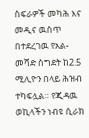ስፍራዎች መካሕ እና መዲና ዉስጥ በተደረገዉ የአል-መሻድ ስግደት ከ2.5 ሚሊዮን በላይ ሕዝብ ተካፍሏል። የጂዳዉ ወኪላችን ነብዩ ሲራክ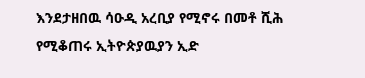እንደታዘበዉ ሳዑዲ አረቢያ የሚኖሩ በመቶ ሺሕ የሚቆጠሩ ኢትዮጵያዉያን ኢድ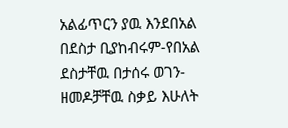አልፊጥርን ያዉ እንደበአል በደስታ ቢያከብሩም-የበአል ደስታቸዉ በታሰሩ ወገን-ዘመዶቻቸዉ ስቃይ እሁለት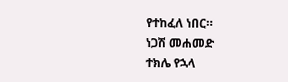የተከፈለ ነበር።
ነጋሽ መሐመድ
ተክሌ የኋላ